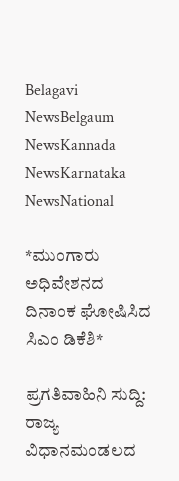Belagavi NewsBelgaum NewsKannada NewsKarnataka NewsNational

*ಮುಂಗಾರು ಅಧಿವೇಶನದ ದಿನಾಂಕ ಘೋಷಿಸಿದ ಸಿಎಂ ಡಿಕೆಶಿ*

ಪ್ರಗತಿವಾಹಿನಿ ಸುದ್ದಿ: ರಾಜ್ಯ ವಿಧಾನಮಂಡಲದ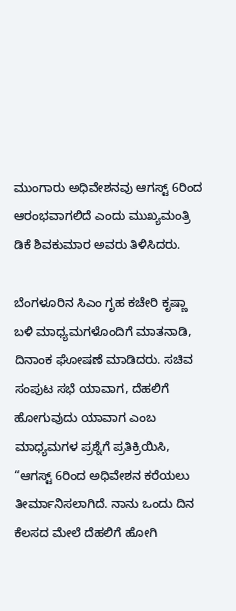ಮುಂಗಾರು ಅಧಿವೇಶನವು ಆಗಸ್ಟ್ 6ರಿಂದ ಆರಂಭವಾಗಲಿದೆ ಎಂದು ಮುಖ್ಯಮಂತ್ರಿ ಡಿಕೆ ಶಿವಕುಮಾರ ಅವರು ತಿಳಿಸಿದರು.

ಬೆಂಗಳೂರಿನ ಸಿಎಂ ಗೃಹ ಕಚೇರಿ ಕೃಷ್ಣಾ ಬಳಿ ಮಾಧ್ಯಮಗಳೊಂದಿಗೆ ಮಾತನಾಡಿ, ದಿನಾಂಕ ಘೋಷಣೆ ಮಾಡಿದರು. ಸಚಿವ ಸಂಪುಟ ಸಭೆ ಯಾವಾಗ, ದೆಹಲಿಗೆ ಹೋಗುವುದು ಯಾವಾಗ ಎಂಬ ಮಾಧ್ಯಮಗಳ ಪ್ರಶ್ನೆಗೆ ಪ್ರತಿಕ್ರಿಯಿಸಿ, “ಆಗಸ್ಟ್ 6ರಿಂದ ಅಧಿವೇಶನ ಕರೆಯಲು ತೀರ್ಮಾನಿಸಲಾಗಿದೆ. ನಾನು ಒಂದು ದಿನ ಕೆಲಸದ ಮೇಲೆ ದೆಹಲಿಗೆ ಹೋಗಿ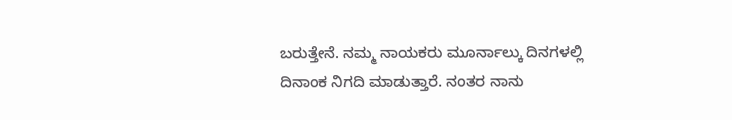ಬರುತ್ತೇನೆ. ನಮ್ಮ ನಾಯಕರು ಮೂರ್ನಾಲ್ಕು ದಿನಗಳಲ್ಲಿ ದಿನಾಂಕ ನಿಗದಿ ಮಾಡುತ್ತಾರೆ. ನಂತರ ನಾನು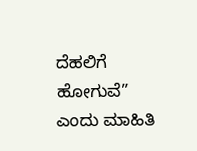ದೆಹಲಿಗೆ ಹೋಗುವೆ” ಎಂದು ಮಾಹಿತಿ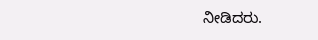ನೀಡಿದರು.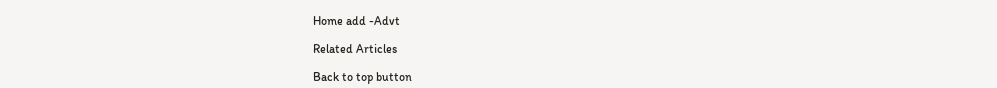Home add -Advt

Related Articles

Back to top button